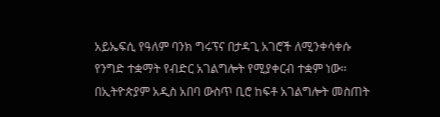አይኤፍሲ የዓለም ባንክ ግሩፕና በታዳጊ አገሮች ለሚንቀሳቀሱ የንግድ ተቋማት የብድር አገልግሎት የሚያቀርብ ተቋም ነው፡፡
በኢትዮጵያም አዲስ አበባ ውስጥ ቢሮ ከፍቶ አገልግሎት መስጠት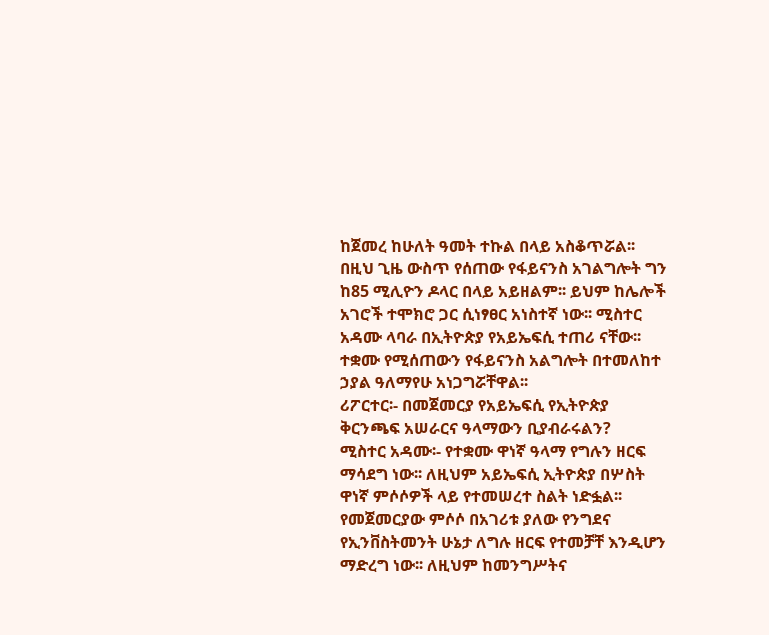ከጀመረ ከሁለት ዓመት ተኩል በላይ አስቆጥሯል፡፡ በዚህ ጊዜ ውስጥ የሰጠው የፋይናንስ አገልግሎት ግን ከ85 ሚሊዮን ዶላር በላይ አይዘልም፡፡ ይህም ከሌሎች አገሮች ተሞክሮ ጋር ሲነፃፀር አነስተኛ ነው፡፡ ሚስተር አዳሙ ላባራ በኢትዮጵያ የአይኤፍሲ ተጠሪ ናቸው፡፡ ተቋሙ የሚሰጠውን የፋይናንስ አልግሎት በተመለከተ ኃያል ዓለማየሁ አነጋግሯቸዋል፡፡
ሪፖርተር፡- በመጀመርያ የአይኤፍሲ የኢትዮጵያ ቅርንጫፍ አሠራርና ዓላማውን ቢያብራሩልን?
ሚስተር አዳሙ፡- የተቋሙ ዋነኛ ዓላማ የግሉን ዘርፍ ማሳደግ ነው፡፡ ለዚህም አይኤፍሲ ኢትዮጵያ በሦስት ዋነኛ ምሶሶዎች ላይ የተመሠረተ ስልት ነድፏል፡፡ የመጀመርያው ምሶሶ በአገሪቱ ያለው የንግደና የኢንቨስትመንት ሁኔታ ለግሉ ዘርፍ የተመቻቸ እንዲሆን ማድረግ ነው፡፡ ለዚህም ከመንግሥትና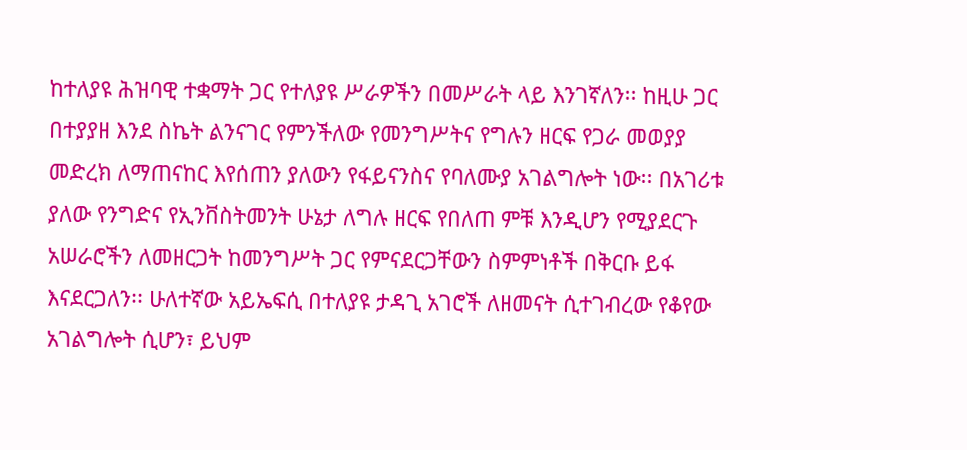ከተለያዩ ሕዝባዊ ተቋማት ጋር የተለያዩ ሥራዎችን በመሥራት ላይ እንገኛለን፡፡ ከዚሁ ጋር በተያያዘ እንደ ስኬት ልንናገር የምንችለው የመንግሥትና የግሉን ዘርፍ የጋራ መወያያ መድረክ ለማጠናከር እየሰጠን ያለውን የፋይናንስና የባለሙያ አገልግሎት ነው፡፡ በአገሪቱ ያለው የንግድና የኢንቨስትመንት ሁኔታ ለግሉ ዘርፍ የበለጠ ምቹ እንዲሆን የሚያደርጉ አሠራሮችን ለመዘርጋት ከመንግሥት ጋር የምናደርጋቸውን ስምምነቶች በቅርቡ ይፋ እናደርጋለን፡፡ ሁለተኛው አይኤፍሲ በተለያዩ ታዳጊ አገሮች ለዘመናት ሲተገብረው የቆየው አገልግሎት ሲሆን፣ ይህም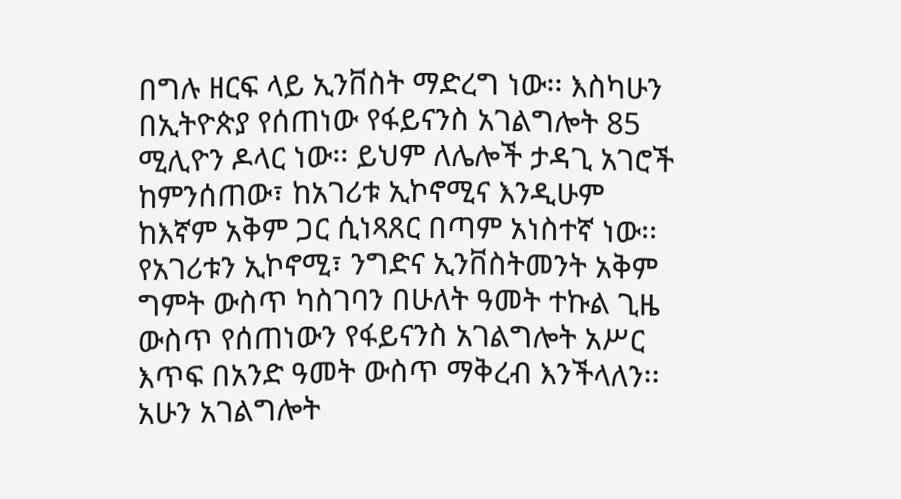በግሉ ዘርፍ ላይ ኢንቨስት ማድረግ ነው፡፡ እስካሁን በኢትዮጵያ የሰጠነው የፋይናንስ አገልግሎት 85 ሚሊዮን ዶላር ነው፡፡ ይህም ለሌሎች ታዳጊ አገሮች ከምንሰጠው፣ ከአገሪቱ ኢኮኖሚና እንዲሁም ከእኛም አቅም ጋር ሲነጻጸር በጣም አነስተኛ ነው፡፡
የአገሪቱን ኢኮኖሚ፣ ንግድና ኢንቨስትመንት አቅም ግምት ውስጥ ካስገባን በሁለት ዓመት ተኩል ጊዜ ውስጥ የሰጠነውን የፋይናንስ አገልግሎት አሥር እጥፍ በአንድ ዓመት ውስጥ ማቅረብ እንችላለን፡፡ አሁን አገልግሎት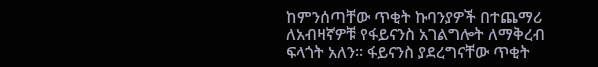ከምንሰጣቸው ጥቂት ኩባንያዎች በተጨማሪ ለአብዛኛዎቹ የፋይናንስ አገልግሎት ለማቅረብ ፍላጎት አለን፡፡ ፋይናንስ ያደረግናቸው ጥቂት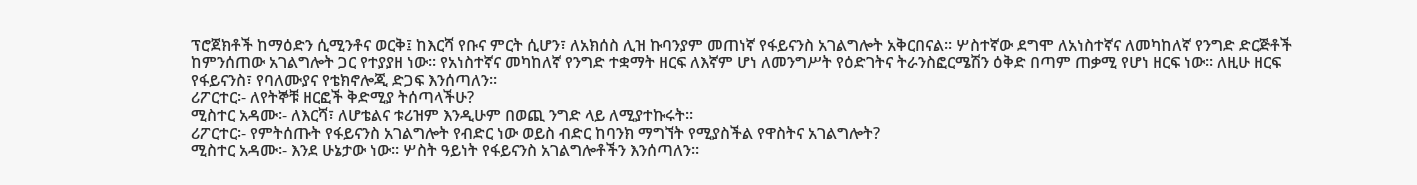ፕሮጀክቶች ከማዕድን ሲሚንቶና ወርቅ፤ ከእርሻ የቡና ምርት ሲሆን፣ ለአክሰስ ሊዝ ኩባንያም መጠነኛ የፋይናንስ አገልግሎት አቅርበናል፡፡ ሦስተኛው ደግሞ ለአነስተኛና ለመካከለኛ የንግድ ድርጅቶች ከምንሰጠው አገልግሎት ጋር የተያያዘ ነው፡፡ የአነስተኛና መካከለኛ የንግድ ተቋማት ዘርፍ ለእኛም ሆነ ለመንግሥት የዕድገትና ትራንስፎርሜሽን ዕቅድ በጣም ጠቃሚ የሆነ ዘርፍ ነው፡፡ ለዚሁ ዘርፍ የፋይናንስ፣ የባለሙያና የቴክኖሎጂ ድጋፍ እንሰጣለን፡፡
ሪፖርተር፡- ለየትኞቹ ዘርፎች ቅድሚያ ትሰጣላችሁ?
ሚስተር አዳሙ፡- ለእርሻ፣ ለሆቴልና ቱሪዝም እንዲሁም በወጪ ንግድ ላይ ለሚያተኩሩት፡፡
ሪፖርተር፡- የምትሰጡት የፋይናንስ አገልግሎት የብድር ነው ወይስ ብድር ከባንክ ማግኘት የሚያስችል የዋስትና አገልግሎት?
ሚስተር አዳሙ፡- እንደ ሁኔታው ነው፡፡ ሦስት ዓይነት የፋይናንስ አገልግሎቶችን እንሰጣለን፡፡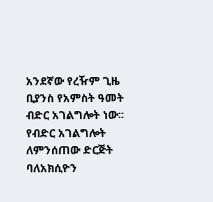አንደኛው የረዥም ጊዜ ቢያንስ የአምስት ዓመት ብድር አገልግሎት ነው፡፡ የብድር አገልግሎት ለምንሰጠው ድርጅት ባለአክሲዮን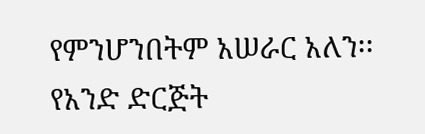የምንሆንበትም አሠራር አለን፡፡ የአንድ ድርጅት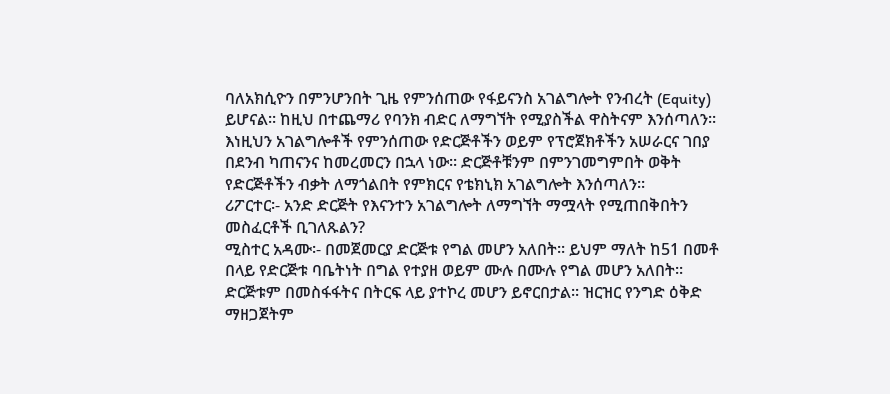ባለአክሲዮን በምንሆንበት ጊዜ የምንሰጠው የፋይናንስ አገልግሎት የንብረት (Equity) ይሆናል፡፡ ከዚህ በተጨማሪ የባንክ ብድር ለማግኘት የሚያስችል ዋስትናም እንሰጣለን፡፡ እነዚህን አገልግሎቶች የምንሰጠው የድርጅቶችን ወይም የፕሮጀክቶችን አሠራርና ገበያ በደንብ ካጠናንና ከመረመርን በኋላ ነው፡፡ ድርጅቶቹንም በምንገመግምበት ወቅት የድርጅቶችን ብቃት ለማጎልበት የምክርና የቴክኒክ አገልግሎት እንሰጣለን፡፡
ሪፖርተር፡- አንድ ድርጅት የእናንተን አገልግሎት ለማግኘት ማሟላት የሚጠበቅበትን መስፈርቶች ቢገለጹልን?
ሚስተር አዳሙ፡- በመጀመርያ ድርጅቱ የግል መሆን አለበት፡፡ ይህም ማለት ከ51 በመቶ በላይ የድርጅቱ ባቤትነት በግል የተያዘ ወይም ሙሉ በሙሉ የግል መሆን አለበት፡፡ ድርጅቱም በመስፋፋትና በትርፍ ላይ ያተኮረ መሆን ይኖርበታል፡፡ ዝርዝር የንግድ ዕቅድ ማዘጋጀትም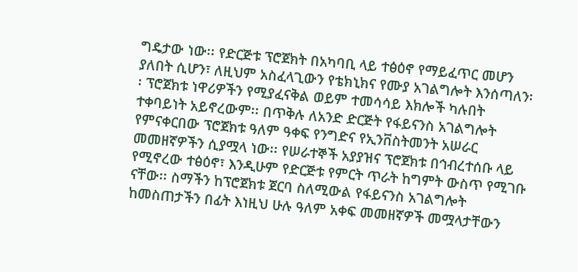ግዴታው ነው፡፡ የድርጅቱ ፕሮጀክት በአካባቢ ላይ ተፅዕኖ የማይፈጥር መሆን ያለበት ሲሆን፣ ለዚህም አስፈላጊውን የቴክኒክና የሙያ አገልግሎት እንሰጣለን፡፡ ፕሮጀክቱ ነዋሪዎችን የሚያፈናቅል ወይም ተመሳሳይ እክሎች ካሉበት ተቀባይነት አይኖረውም፡፡ በጥቅሉ ለአንድ ድርጅት የፋይናንስ አገልግሎት የምናቀርበው ፕሮጀክቱ ዓለም ዓቀፍ የንግድና የኢንቨስትመንት አሠራር መመዘኛዎችን ሲያሟላ ነው፡፡ የሠራተኞች አያያዝና ፕሮጀክቱ በኅብረተሰቡ ላይ የሚኖረው ተፅዕኖ፣ እንዲሁም የድርጅቱ የምርት ጥራት ከግምት ውስጥ የሚገቡ ናቸው፡፡ ስማችን ከፕሮጀክቱ ጀርባ ስለሚውል የፋይናንስ አገልግሎት ከመስጠታችን በፊት እነዚህ ሁሉ ዓለም አቀፍ መመዘኛዎች መሟላታቸውን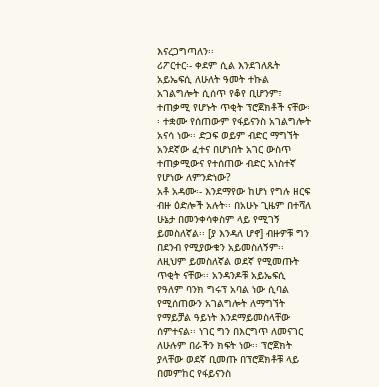እናረጋግጣለን፡፡
ሪፖርተር፡- ቀደም ሲል እንደገለጹት አይኤፍሲ ለሁለት ዓመት ተኩል አገልግሎት ሲሰጥ የቆየ ቢሆንም፣ ተጠቃሚ የሆኑት ጥቂት ፕሮጀክቶች ናቸው፡፡ ተቋሙ የሰጠውም የፋይናንስ አገልግሎት አናሳ ነው፡፡ ድጋፍ ወይም ብድር ማግኘት አንደኛው ፈተና በሆነበት አገር ውስጥ ተጠቃሚውና የተሰጠው ብድር አነስተኛ የሆነው ለምንድነው?
አቶ አዳሙ፡- እንደማየው ከሆነ የግሉ ዘርፍ ብዙ ዕድሎች አሉት፡፡ በአሁኑ ጊዜም በተሻለ ሁኔታ በመንቀሳቀስም ላይ የሚገኝ ይመስለኛል፡፡ [ያ እንዳለ ሆኖ] ብዙዎቹ ግን በደንብ የሚያውቁን አይመስለኝም፡፡ ለዚህም ይመስለኛል ወደኛ የሚመጡት ጥቂት ናቸው፡፡ አንዳንዶቹ አይኤፍሲ የዓለም ባንክ ግሩፕ አባል ነው ሲባል የሚሰጠውን አገልግሎት ለማግኘት የማይቻል ዓይነት እንደማይመስላቸው ሰምተናል፡፡ ነገር ግን በእርግጥ ለመናገር ለሁሉም በራችን ክፍት ነው፡፡ ፕሮጀክት ያላቸው ወደኛ ቢመጡ በፕሮጀክቶቹ ላይ በመምከር የፋይናንስ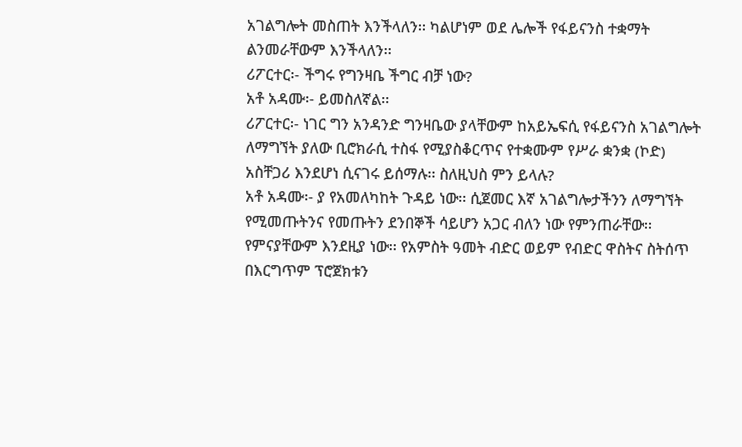አገልግሎት መስጠት እንችላለን፡፡ ካልሆነም ወደ ሌሎች የፋይናንስ ተቋማት ልንመራቸውም እንችላለን፡፡
ሪፖርተር፡- ችግሩ የግንዛቤ ችግር ብቻ ነው?
አቶ አዳሙ፡- ይመስለኛል፡፡
ሪፖርተር፡- ነገር ግን አንዳንድ ግንዛቤው ያላቸውም ከአይኤፍሲ የፋይናንስ አገልግሎት ለማግኘት ያለው ቢሮክራሲ ተስፋ የሚያስቆርጥና የተቋሙም የሥራ ቋንቋ (ኮድ) አስቸጋሪ እንደሆነ ሲናገሩ ይሰማሉ፡፡ ስለዚህስ ምን ይላሉ?
አቶ አዳሙ፡- ያ የአመለካከት ጉዳይ ነው፡፡ ሲጀመር እኛ አገልግሎታችንን ለማግኘት የሚመጡትንና የመጡትን ደንበኞች ሳይሆን አጋር ብለን ነው የምንጠራቸው፡፡ የምናያቸውም እንደዚያ ነው፡፡ የአምስት ዓመት ብድር ወይም የብድር ዋስትና ስትሰጥ በእርግጥም ፕሮጀክቱን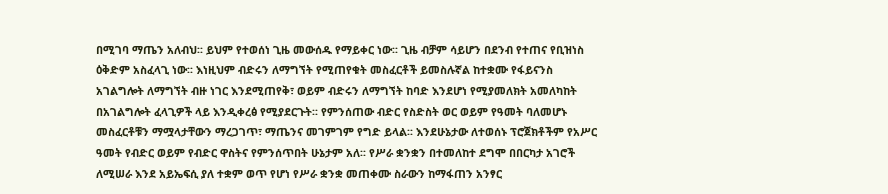በሚገባ ማጤን አለብህ፡፡ ይህም የተወሰነ ጊዜ መውሰዱ የማይቀር ነው፡፡ ጊዜ ብቻም ሳይሆን በደንብ የተጠና የቢዝነስ ዕቅድም አስፈላጊ ነው፡፡ እነዚህም ብድሩን ለማግኘት የሚጠየቁት መስፈርቶች ይመስሉኛል ከተቋሙ የፋይናንስ አገልግሎት ለማግኘት ብዙ ነገር እንደሚጠየቅ፣ ወይም ብድሩን ለማግኘት ከባድ እንደሆነ የሚያመለክት አመለካከት በአገልግሎት ፈላጊዎች ላይ እንዲቀረፅ የሚያደርጉት፡፡ የምንሰጠው ብድር የስድስት ወር ወይም የዓመት ባለመሆኑ መስፈርቶቹን ማሟላታቸውን ማረጋገጥ፣ ማጤንና መገምገም የግድ ይላል፡፡ እንደሁኔታው ለተወሰኑ ፕሮጀክቶችም የአሥር ዓመት የብድር ወይም የብድር ዋስትና የምንሰጥበት ሁኔታም አለ፡፡ የሥራ ቋንቋን በተመለከተ ደግሞ በበርካታ አገሮች ለሚሠራ እንደ አይኤፍሲ ያለ ተቋም ወጥ የሆነ የሥራ ቋንቋ መጠቀሙ ስራውን ከማፋጠን አንፃር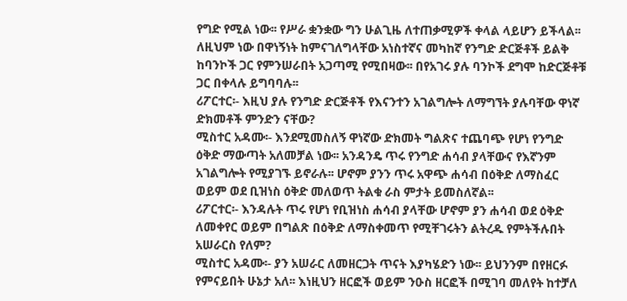የግድ የሚል ነው፡፡ የሥራ ቋንቋው ግን ሁልጊዜ ለተጠቃሚዎች ቀላል ላይሆን ይችላል፡፡ ለዚህም ነው በዋነኝነት ከምናገለግላቸው አነስተኛና መካከኛ የንግድ ድርጅቶች ይልቅ ከባንኮች ጋር የምንሠራበት አጋጣሚ የሚበዛው፡፡ በየአገሩ ያሉ ባንኮች ደግሞ ከድርጅቶቹ ጋር በቀላሉ ይግባባሉ፡፡
ሪፖርተር፡- እዚህ ያሉ የንግድ ድርጅቶች የእናንተን አገልግሎት ለማግኘት ያሉባቸው ዋነኛ ድክመቶች ምንድን ናቸው?
ሚስተር አዳሙ፡- እንደሚመስለኝ ዋነኛው ድክመት ግልጽና ተጨባጭ የሆነ የንግድ ዕቅድ ማውጣት አለመቻል ነው፡፡ አንዳንዴ ጥሩ የንግድ ሐሳብ ያላቸውና የእኛንም አገልግሎት የሚያገኙ ይኖራሉ፡፡ ሆኖም ያንን ጥሩ አዋጭ ሐሳብ በዕቅድ ለማስፈር ወይም ወደ ቢዝነስ ዕቅድ መለወጥ ትልቁ ራስ ምታት ይመስለኛል፡፡
ሪፖርተር፡- እንዳሉት ጥሩ የሆነ የቢዝነስ ሐሳብ ያላቸው ሆኖም ያን ሐሳብ ወደ ዕቅድ ለመቀየር ወይም በግልጽ በዕቅድ ለማስቀመጥ የሚቸገሩትን ልትረዱ የምትችሉበት አሠራርስ የለም?
ሚስተር አዳሙ፡- ያን አሠራር ለመዘርጋት ጥናት እያካሄድን ነው፡፡ ይህንንም በየዘርፉ የምናይበት ሁኔታ አለ፡፡ እነዚህን ዘርፎች ወይም ንዑስ ዘርፎች በሚገባ መለየት ከተቻለ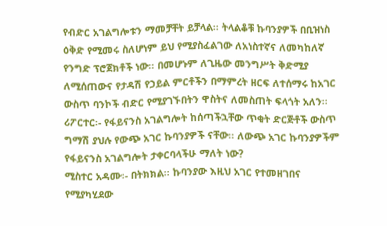የብድር አገልግሎቱን ማመቻቸት ይቻላል፡፡ ትላልቆቹ ኩባንያዎች በቢዝነስ ዕቅድ የሚመሩ ስለሆነም ይህ የሚያስፈልገው ለአነስተኛና ለመካከለኛ የንግድ ፕሮጀክቶች ነው፡፡ በመሆኑም ለጊዜው መንግሥት ቅድሚያ ለሚሰጠውና የታዳሽ የኃይል ምርቶችን በማምረት ዘርፍ ለተሰማሩ ከአገር ውስጥ ባንኮች ብድር የሚያገኙበትን ዋስትና ለመስጠት ፍላጎት አለን፡፡
ሪፖርተር፡- የፋይናንስ አገልግሎት ከሰጣችኋቸው ጥቂት ድርጅቶች ውስጥ ግማሽ ያህሉ የውጭ አገር ኩባንያዎች ናቸው፡፡ ለውጭ አገር ኩባንያዎችም የፋይናንስ አገልግሎት ታቀርባላችሁ ማለት ነው?
ሚስተር አዳሙ፡- በትክክል፡፡ ኩባንያው እዚህ አገር የተመዘገበና የሚያካሂደው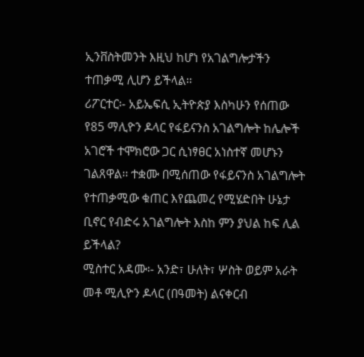ኢንቨስትመንት እዚህ ከሆነ የአገልግሎታችን ተጠቃሚ ሊሆን ይችላል፡፡
ሪፖርተር፡- አይኤፍሲ ኢትዮጵያ እስካሁን የሰጠው የ85 ማሊዮን ዶላር የፋይናንስ አገልግሎት ከሌሎች አገሮች ተሞክሮው ጋር ሲነፃፀር አነስተኛ መሆኑን ገልጸዋል፡፡ ተቋሙ በሚሰጠው የፋይናንስ አገልግሎት የተጠቃሚው ቁጠር እየጨመረ የሚሄድበት ሁኔታ ቢኖር የብድሩ አገልግሎት እስከ ምን ያህል ከፍ ሊል ይችላል?
ሚስተር አዳሙ፡- አንድ፣ ሁለት፣ ሦስት ወይም አራት መቶ ሚሊዮን ዶላር (በዓመት) ልናቀርብ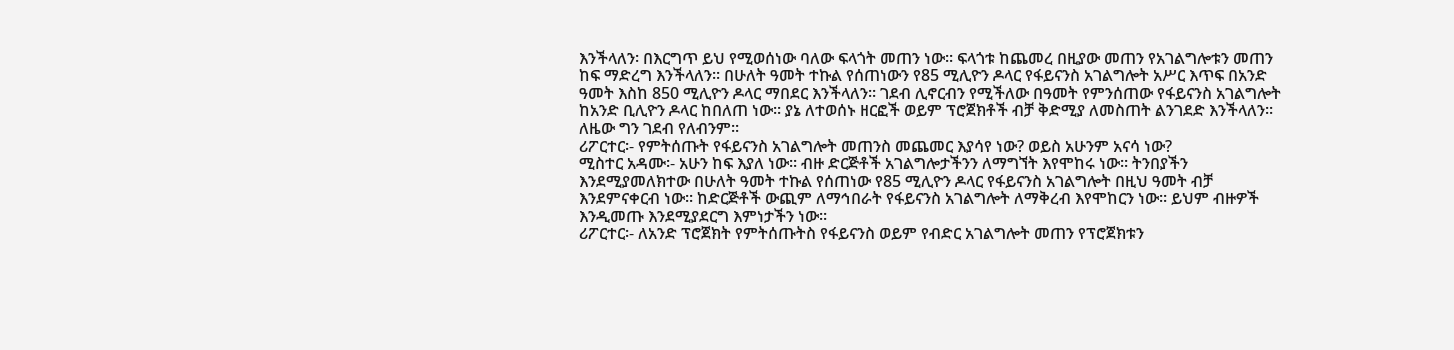እንችላለን፡ በእርግጥ ይህ የሚወሰነው ባለው ፍላጎት መጠን ነው፡፡ ፍላጎቱ ከጨመረ በዚያው መጠን የአገልግሎቱን መጠን ከፍ ማድረግ እንችላለን፡፡ በሁለት ዓመት ተኩል የሰጠነውን የ85 ሚሊዮን ዶላር የፋይናንስ አገልግሎት አሥር እጥፍ በአንድ ዓመት እስከ 850 ሚሊዮን ዶላር ማበደር እንችላለን፡፡ ገደብ ሊኖርብን የሚችለው በዓመት የምንሰጠው የፋይናንስ አገልግሎት ከአንድ ቢሊዮን ዶላር ከበለጠ ነው፡፡ ያኔ ለተወሰኑ ዘርፎች ወይም ፕሮጀክቶች ብቻ ቅድሚያ ለመስጠት ልንገደድ እንችላለን፡፡ ለዜው ግን ገደብ የለብንም፡፡
ሪፖርተር፡- የምትሰጡት የፋይናንስ አገልግሎት መጠንስ መጨመር እያሳየ ነው? ወይስ አሁንም አናሳ ነው?
ሚስተር አዳሙ፡- አሁን ከፍ እያለ ነው፡፡ ብዙ ድርጅቶች አገልግሎታችንን ለማግኘት እየሞከሩ ነው፡፡ ትንበያችን እንደሚያመለክተው በሁለት ዓመት ተኩል የሰጠነው የ85 ሚሊዮን ዶላር የፋይናንስ አገልግሎት በዚህ ዓመት ብቻ እንደምናቀርብ ነው፡፡ ከድርጅቶች ውጪም ለማኅበራት የፋይናንስ አገልግሎት ለማቅረብ እየሞከርን ነው፡፡ ይህም ብዙዎች እንዲመጡ እንደሚያደርግ እምነታችን ነው፡፡
ሪፖርተር፡- ለአንድ ፕሮጀክት የምትሰጡትስ የፋይናንስ ወይም የብድር አገልግሎት መጠን የፕሮጀክቱን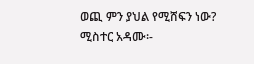ወጪ ምን ያህል የሚሸፍን ነው?
ሚስተር አዳሙ፡-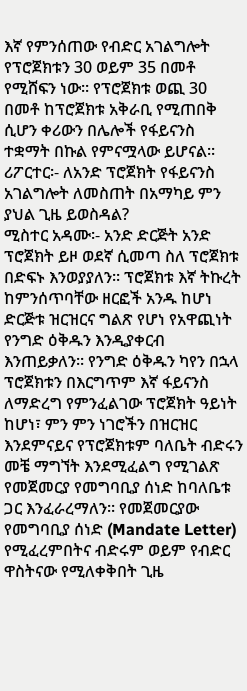እኛ የምንሰጠው የብድር አገልግሎት የፕሮጀክቱን 30 ወይም 35 በመቶ የሚሸፍን ነው፡፡ የፕሮጀክቱ ወጪ 30 በመቶ ከፕሮጀክቱ አቅራቢ የሚጠበቅ ሲሆን ቀሪውን በሌሎች የፋይናንስ ተቋማት በኩል የምናሟላው ይሆናል፡፡
ሪፖርተር፡- ለአንድ ፕሮጀክት የፋይናንስ አገልግሎት ለመስጠት በአማካይ ምን ያህል ጊዜ ይወስዳል?
ሚስተር አዳሙ፡- አንድ ድርጅት አንድ ፕሮጀክት ይዞ ወደኛ ሲመጣ ስለ ፕሮጀክቱ በድፍኑ እንወያያለን፡፡ ፕሮጀክቱ እኛ ትኩረት ከምንሰጥባቸው ዘርፎች አንዱ ከሆነ ድርጅቱ ዝርዝርና ግልጽ የሆነ የአዋጪነት የንግድ ዕቅዱን እንዲያቀርብ እንጠይቃለን፡፡ የንግድ ዕቅዱን ካየን በኋላ ፕሮጀክቱን በእርግጥም እኛ ፋይናንስ ለማድረግ የምንፈልገው ፕሮጀክት ዓይነት ከሆነ፣ ምን ምን ነገሮችን በዝርዝር እንደምናይና የፕሮጀክቱም ባለቤት ብድሩን መቼ ማግኘት እንደሚፈልግ የሚገልጽ የመጀመርያ የመግባቢያ ሰነድ ከባለቤቱ ጋር እንፈራረማለን፡፡ የመጀመርያው የመግባቢያ ሰነድ (Mandate Letter) የሚፈረምበትና ብድሩም ወይም የብድር ዋስትናው የሚለቀቅበት ጊዜ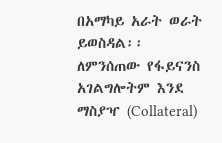በአማካይ አራት ወራት ይወስዳል፡፡ ለምንሰጠው የፋይናንስ አገልግሎትም እንደ ማስያዣ (Collateral)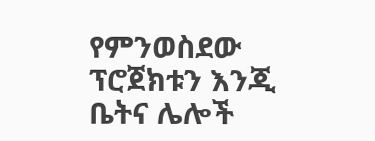የምንወስደው ፕሮጀክቱን እንጂ ቤትና ሌሎች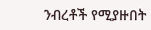ንብረቶች የሚያዙበት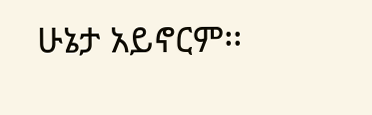ሁኔታ አይኖርም፡፡